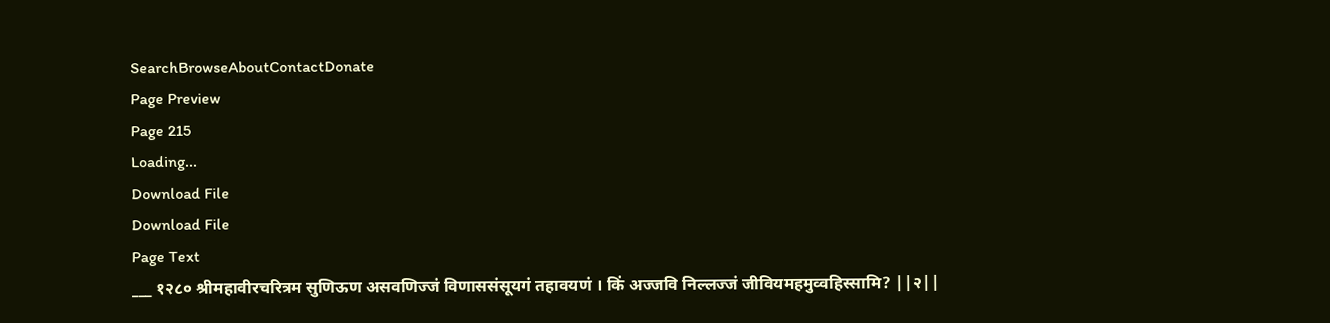SearchBrowseAboutContactDonate
Page Preview
Page 215
Loading...
Download File
Download File
Page Text
___ १२८० श्रीमहावीरचरित्रम सुणिऊण असवणिज्जं विणाससंसूयगं तहावयणं । किं अज्जवि निल्लज्जं जीवियमहमुव्वहिस्सामि? ||२||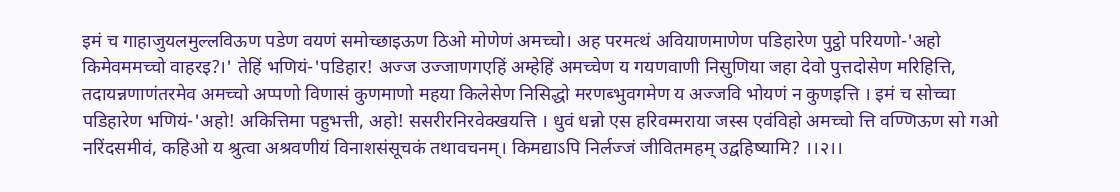इमं च गाहाजुयलमुल्लविऊण पडेण वयणं समोच्छाइऊण ठिओ मोणेणं अमच्चो। अह परमत्थं अवियाणमाणेण पडिहारेण पुट्ठो परियणो-'अहो किमेवममच्चो वाहरइ?।' तेहिं भणियं-'पडिहार! अज्ज उज्जाणगएहिं अम्हेहिं अमच्चेण य गयणवाणी निसुणिया जहा देवो पुत्तदोसेण मरिहित्ति, तदायन्नणाणंतरमेव अमच्चो अप्पणो विणासं कुणमाणो महया किलेसेण निसिद्धो मरणब्भुवगमेण य अज्जवि भोयणं न कुणइत्ति । इमं च सोच्चा पडिहारेण भणियं-'अहो! अकित्तिमा पहुभत्ती, अहो! ससरीरनिरवेक्खयत्ति । धुवं धन्नो एस हरिवम्मराया जस्स एवंविहो अमच्चो त्ति वण्णिऊण सो गओ नरिंदसमीवं, कहिओ य श्रुत्वा अश्रवणीयं विनाशसंसूचकं तथावचनम्। किमद्याऽपि निर्लज्जं जीवितमहम् उद्वहिष्यामि? ।।२।।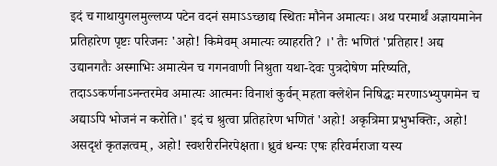इदं च गाथायुगलमुल्लप्य पटेन वदनं समाऽऽच्छाद्य स्थितः मौनेन अमात्यः। अथ परमार्थं अज्ञायमानेन प्रतिहारेण पृष्टः परिजनः 'अहो! किमेवम् अमात्यः व्याहरति? ।' तैः भणितं 'प्रतिहार! अद्य उद्यानगतैः अस्माभिः अमात्येन च गगनवाणी निश्रुता यथा-देवः पुत्रदोषेण मरिष्यति, तदाऽऽकर्णनाऽनन्तरमेव अमात्यः आत्मनः विनाशं कुर्वन् महता क्लेशेन निषिद्धः मरणाऽभ्युपगमेन च अद्याऽपि भोजनं न करोति।' इदं च श्रुत्वा प्रतिहारेण भणितं 'अहो! अकृत्रिमा प्रभुभक्तिः, अहो! असदृशं कृतज्ञत्वम्, अहो! स्वशरीरनिरपेक्षता। ध्रुवं धन्यः एषः हरिवर्मराजा यस्य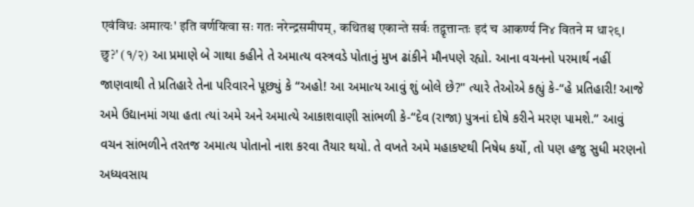एवंविधः अमात्यः' इति वर्णयित्वा सः गतः नरेन्द्रसमीपम्, कथितश्च एकान्ते सर्वः तद्वृत्तान्तः इदं च आकर्ण्य नि४ वितने म धा२९। छु?' (१/२) આ પ્રમાણે બે ગાથા કહીને તે અમાત્ય વસ્ત્રવડે પોતાનું મુખ ઢાંકીને મૌનપણે રહ્યો. આના વચનનો પરમાર્થ નહીં જાણવાથી તે પ્રતિહારે તેના પરિવારને પૂછ્યું કે “અહો! આ અમાત્ય આવું શું બોલે છે?" ત્યારે તેઓએ કહ્યું કે-“હે પ્રતિહારી! આજે અમે ઉદ્યાનમાં ગયા હતા ત્યાં અમે અને અમાત્યે આકાશવાણી સાંભળી કે-“દેવ (રાજા) પુત્રનાં દોષે કરીને મરણ પામશે.” આવું વચન સાંભળીને તરતજ અમાત્ય પોતાનો નાશ કરવા તૈયાર થયો. તે વખતે અમે મહાકષ્ટથી નિષેધ કર્યો, તો પણ હજુ સુધી મરણનો અધ્યવસાય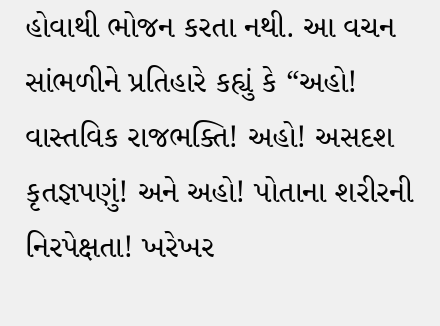હોવાથી ભોજન કરતા નથી. આ વચન સાંભળીને પ્રતિહારે કહ્યું કે “અહો! વાસ્તવિક રાજભક્તિ! અહો! અસદશ કૃતજ્ઞપણું! અને અહો! પોતાના શરીરની નિરપેક્ષતા! ખરેખર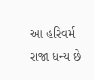આ હરિવર્મ રાજા ધન્ય છે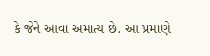કે જેને આવા અમાત્ય છે. આ પ્રમાણે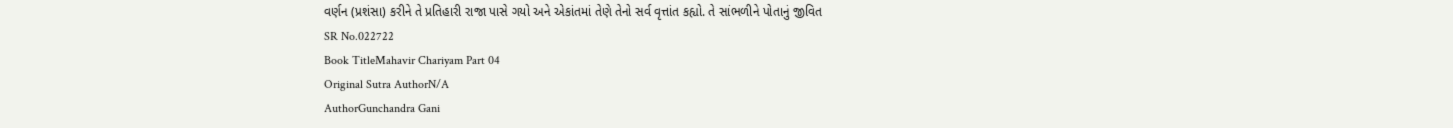વર્ણન (પ્રશંસા) કરીને તે પ્રતિહારી રાજા પાસે ગયો અને એકાંતમાં તેણે તેનો સર્વ વૃત્તાંત કહ્યો. તે સાંભળીને પોતાનું જીવિત
SR No.022722
Book TitleMahavir Chariyam Part 04
Original Sutra AuthorN/A
AuthorGunchandra Gani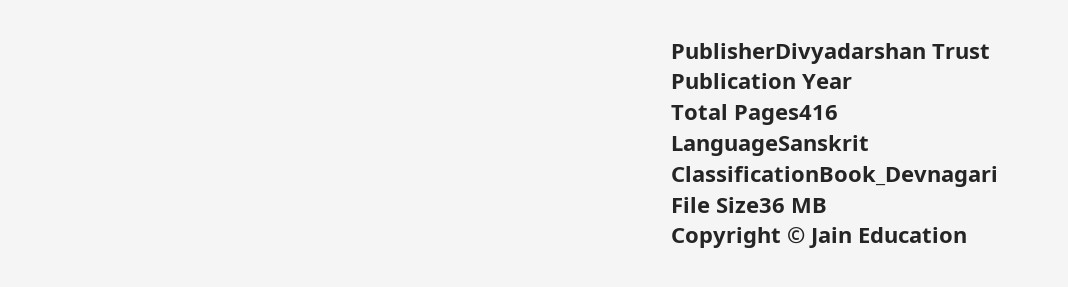PublisherDivyadarshan Trust
Publication Year
Total Pages416
LanguageSanskrit
ClassificationBook_Devnagari
File Size36 MB
Copyright © Jain Education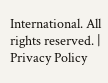International. All rights reserved. | Privacy Policy